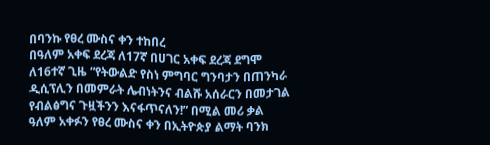በባንኩ የፀረ ሙስና ቀን ተከበረ
በዓለም አቀፍ ደረጃ ለ17ኛ በሀገር አቀፍ ደረጃ ደግሞ ለ16ተኛ ጊዜ “የትውልድ የስነ ምግባር ግንባታን በጠንካራ ዲሲፕሊን በመምራት ሌብነትንና ብልሹ አሰራርን በመታገል የብልፅግና ጉዟችንን እናፋጥናለን!” በሚል መሪ ቃል ዓለም አቀፉን የፀረ ሙስና ቀን በኢትዮጵያ ልማት ባንክ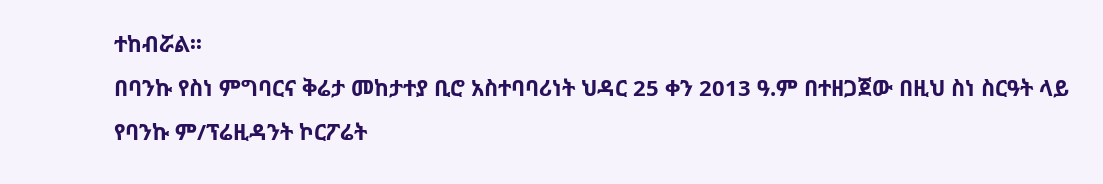ተከብሯል፡፡
በባንኩ የስነ ምግባርና ቅሬታ መከታተያ ቢሮ አስተባባሪነት ህዳር 25 ቀን 2013 ዓ.ም በተዘጋጀው በዚህ ስነ ስርዓት ላይ የባንኩ ም/ፕሬዚዳንት ኮርፖሬት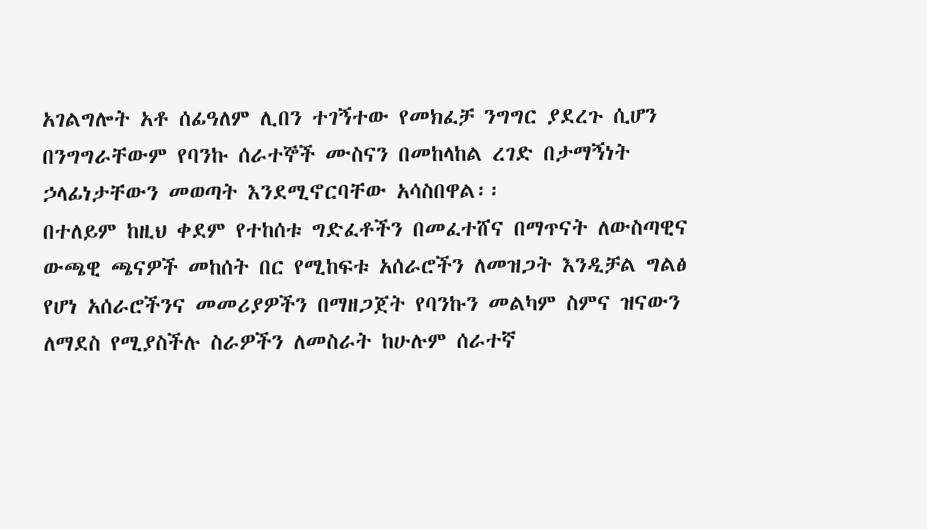አገልግሎት አቶ ሰፊዓለም ሊበን ተገኝተው የመክፈቻ ንግግር ያደረጉ ሲሆን በንግግራቸውም የባንኩ ሰራተኞች ሙስናን በመከላከል ረገድ በታማኝነት ኃላፊነታቸውን መወጣት እንደሚኖርባቸው አሳስበዋል፡፡
በተለይም ከዚህ ቀደም የተከሰቱ ግድፈቶችን በመፈተሸና በማጥናት ለውስጣዊና ውጫዊ ጫናዎች መከሰት በር የሚከፍቱ አሰራሮችን ለመዝጋት እንዲቻል ግልፅ የሆነ አሰራሮችንና መመሪያዎችን በማዘጋጀት የባንኩን መልካም ስምና ዝናውን ለማደስ የሚያስችሉ ስራዎችን ለመስራት ከሁሉም ሰራተኛ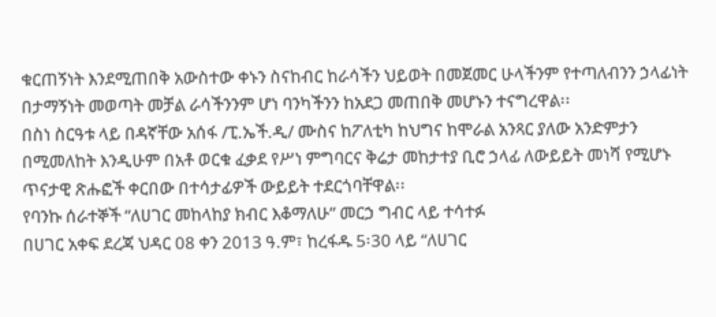ቁርጠኝነት እንደሚጠበቅ አውስተው ቀኑን ስናከብር ከራሳችን ህይወት በመጀመር ሁላችንም የተጣለብንን ኃላፊነት በታማኝነት መወጣት መቻል ራሳችንንም ሆነ ባንካችንን ከአደጋ መጠበቅ መሆኑን ተናግረዋል፡፡
በስነ ስርዓቱ ላይ በዳኛቸው አሰፋ /ፒ.ኤች.ዲ/ ሙስና ከፖለቲካ ከህግና ከሞራል አንጻር ያለው አንድምታን በሚመለከት እንዲሁም በአቶ ወርቁ ፈቃደ የሥነ ምግባርና ቅሬታ መከታተያ ቢሮ ኃላፊ ለውይይት መነሻ የሚሆኑ ጥናታዊ ጽሑፎች ቀርበው በተሳታፊዎች ውይይት ተደርጎባቸዋል፡፡
የባንኩ ሰራተኞች “ለሀገር መከላከያ ክብር እቆማለሁ” መርኃ ግብር ላይ ተሳተፉ
በሀገር አቀፍ ደረጃ ህዳር 08 ቀን 2013 ዓ.ም፣ ከረፋዱ 5፡30 ላይ “ለሀገር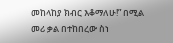መከላከያ ክብር እቆማለሁ!” በሚል መሪ ቃል በተከበረው ስነ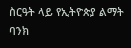ስርዓት ላይ የኢትዮጵያ ልማት ባንክ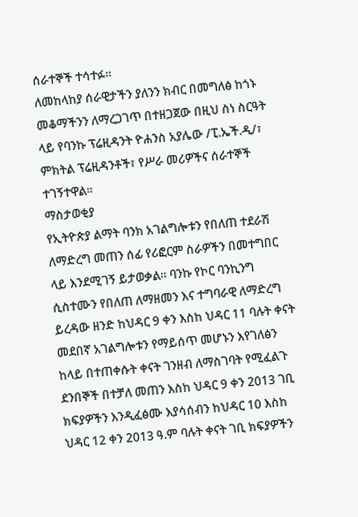ሰራተኞች ተሳተፉ፡፡
ለመከላከያ ሰራዊታችን ያለንን ክብር በመግለፅ ከጎኑ መቆማችንን ለማረጋገጥ በተዘጋጀው በዚህ ስነ ስርዓት ላይ የባንኩ ፕሬዚዳንት ዮሐንስ አያሌው /ፒ.ኤች.ዲ/፣ ምክትል ፕሬዚዳንቶች፣ የሥራ መሪዎችና ሰራተኞች ተገኝተዋል፡፡
ማስታወቂያ
የኢትዮጵያ ልማት ባንክ አገልግሎቱን የበለጠ ተደራሽ ለማድረግ መጠን ሰፊ የሪፎርም ስራዎችን በመተግበር ላይ እንደሚገኝ ይታወቃል፡፡ ባንኩ የኮር ባንኪንግ ሲስተሙን የበለጠ ለማዘመን እና ተግባራዊ ለማድረግ ይረዳው ዘንድ ከህዳር 9 ቀን እስከ ህዳር 11 ባሉት ቀናት መደበኛ አገልግሎቱን የማይሰጥ መሆኑን እየገለፅን ከላይ በተጠቀሱት ቀናት ገንዘብ ለማስገባት የሚፈልጉ ደንበኞች በተቻለ መጠን እስከ ህዳር 9 ቀን 2013 ገቢ ክፍያዎችን እንዲፈፅሙ እያሳሰብን ከህዳር 10 እስከ ህዳር 12 ቀን 2013 ዓ.ም ባሉት ቀናት ገቢ ክፍያዎችን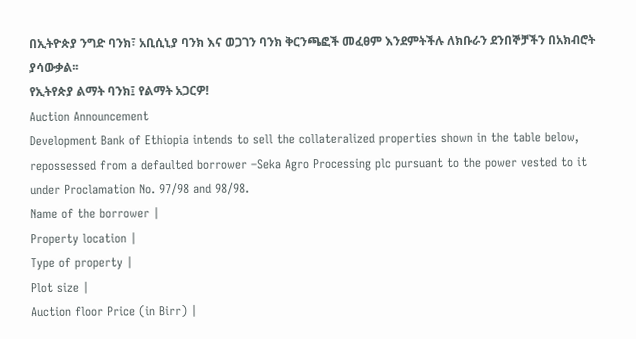በኢትዮጵያ ንግድ ባንክ፣ አቢሲኒያ ባንክ እና ወጋገን ባንክ ቅርንጫፎች መፈፀም እንደምትችሉ ለክቡራን ደንበኞቻችን በአክብሮት ያሳውቃል፡፡
የኢትየጵያ ልማት ባንክ፤ የልማት አጋርዎ!
Auction Announcement
Development Bank of Ethiopia intends to sell the collateralized properties shown in the table below, repossessed from a defaulted borrower –Seka Agro Processing plc pursuant to the power vested to it under Proclamation No. 97/98 and 98/98.
Name of the borrower |
Property location |
Type of property |
Plot size |
Auction floor Price (in Birr) |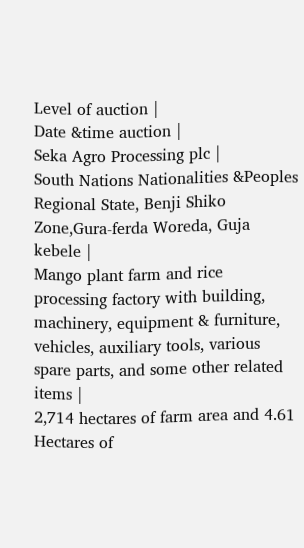Level of auction |
Date &time auction |
Seka Agro Processing plc |
South Nations Nationalities &Peoples Regional State, Benji Shiko Zone,Gura-ferda Woreda, Guja kebele |
Mango plant farm and rice processing factory with building, machinery, equipment & furniture, vehicles, auxiliary tools, various spare parts, and some other related items |
2,714 hectares of farm area and 4.61 Hectares of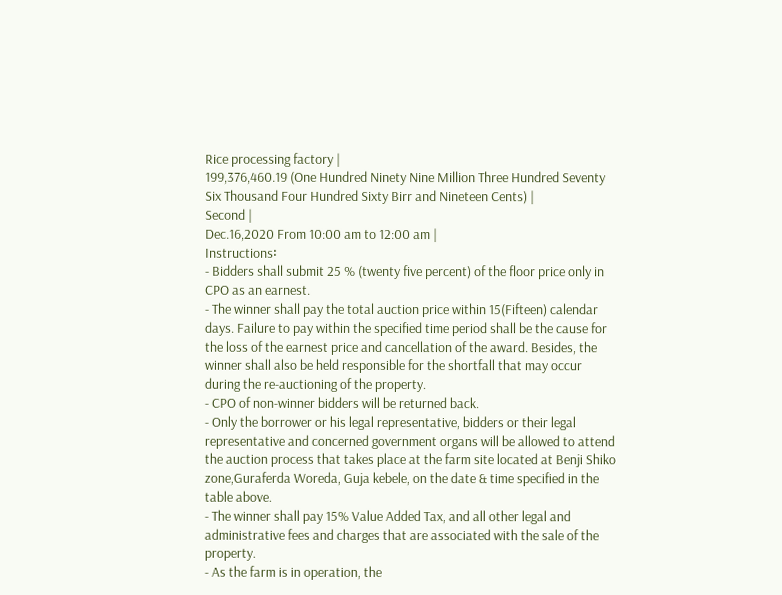Rice processing factory |
199,376,460.19 (One Hundred Ninety Nine Million Three Hundred Seventy Six Thousand Four Hundred Sixty Birr and Nineteen Cents) |
Second |
Dec.16,2020 From 10:00 am to 12:00 am |
Instructions፡
- Bidders shall submit 25 % (twenty five percent) of the floor price only in CPO as an earnest.
- The winner shall pay the total auction price within 15(Fifteen) calendar days. Failure to pay within the specified time period shall be the cause for the loss of the earnest price and cancellation of the award. Besides, the winner shall also be held responsible for the shortfall that may occur during the re-auctioning of the property.
- CPO of non-winner bidders will be returned back.
- Only the borrower or his legal representative, bidders or their legal representative and concerned government organs will be allowed to attend the auction process that takes place at the farm site located at Benji Shiko zone,Guraferda Woreda, Guja kebele, on the date & time specified in the table above.
- The winner shall pay 15% Value Added Tax, and all other legal and administrative fees and charges that are associated with the sale of the property.
- As the farm is in operation, the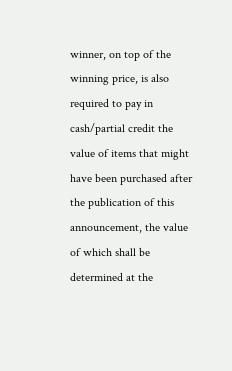winner, on top of the winning price, is also required to pay in cash/partial credit the value of items that might have been purchased after the publication of this announcement, the value of which shall be determined at the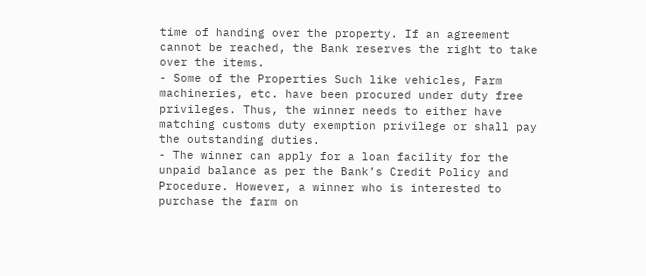time of handing over the property. If an agreement cannot be reached, the Bank reserves the right to take over the items.
- Some of the Properties Such like vehicles, Farm machineries, etc. have been procured under duty free privileges. Thus, the winner needs to either have matching customs duty exemption privilege or shall pay the outstanding duties.
- The winner can apply for a loan facility for the unpaid balance as per the Bank’s Credit Policy and Procedure. However, a winner who is interested to purchase the farm on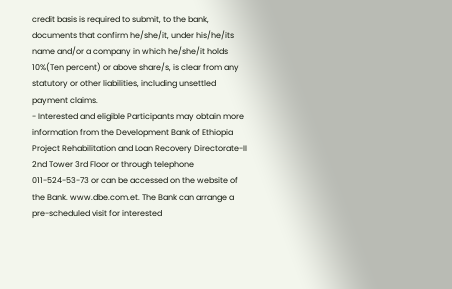credit basis is required to submit, to the bank, documents that confirm he/she/it, under his/he/its name and/or a company in which he/she/it holds 10%(Ten percent) or above share/s, is clear from any statutory or other liabilities, including unsettled payment claims.
- Interested and eligible Participants may obtain more information from the Development Bank of Ethiopia Project Rehabilitation and Loan Recovery Directorate-II 2nd Tower 3rd Floor or through telephone 011-524-53-73 or can be accessed on the website of the Bank. www.dbe.com.et. The Bank can arrange a pre-scheduled visit for interested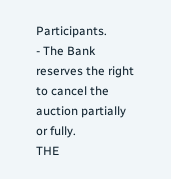Participants.
- The Bank reserves the right to cancel the auction partially or fully.
THE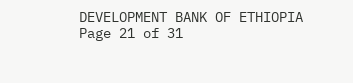DEVELOPMENT BANK OF ETHIOPIA
Page 21 of 31